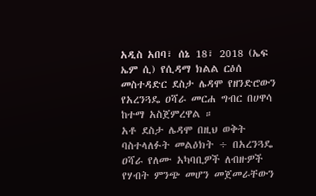አዲስ አበባ፣ ሰኔ 18፣ 2018 (ኤፍ ኤም ሲ) የሲዳማ ክልል ርዕሰ መስተዳድር ደስታ ሌዳሞ የዘንድሮውን የአረንጓዴ ዐሻራ መርሐ ግብር በሀዋሳ ከተማ አስጀምረዋል ።
አቶ ደስታ ሌዳሞ በዚህ ወቅት ባስተላለፉት መልዕክት ÷ በአረንጓዴ ዐሻራ የለሙ አካባቢዎች ለብዙዎች የሃብት ምንጭ መሆን መጀመራቸውን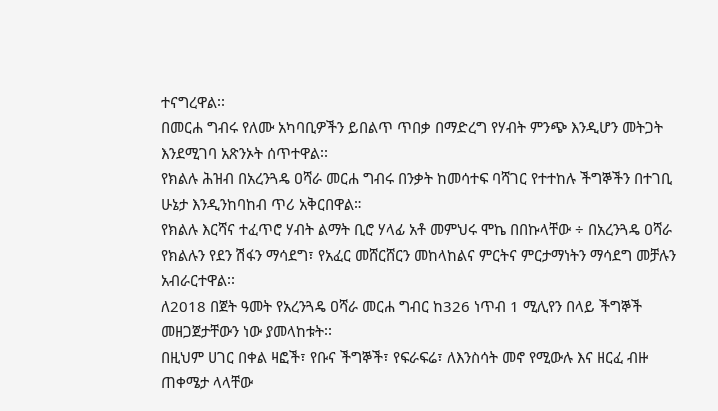ተናግረዋል፡፡
በመርሐ ግብሩ የለሙ አካባቢዎችን ይበልጥ ጥበቃ በማድረግ የሃብት ምንጭ እንዲሆን መትጋት እንደሚገባ አጽንኦት ሰጥተዋል፡፡
የክልሉ ሕዝብ በአረንጓዴ ዐሻራ መርሐ ግብሩ በንቃት ከመሳተፍ ባሻገር የተተከሉ ችግኞችን በተገቢ ሁኔታ እንዲንከባከብ ጥሪ አቅርበዋል።
የክልሉ እርሻና ተፈጥሮ ሃብት ልማት ቢሮ ሃላፊ አቶ መምህሩ ሞኬ በበኩላቸው ÷ በአረንጓዴ ዐሻራ የክልሉን የደን ሽፋን ማሳደግ፣ የአፈር መሸርሸርን መከላከልና ምርትና ምርታማነትን ማሳደግ መቻሉን አብራርተዋል፡፡
ለ2018 በጀት ዓመት የአረንጓዴ ዐሻራ መርሐ ግብር ከ326 ነጥብ 1 ሚሊየን በላይ ችግኞች መዘጋጀታቸውን ነው ያመላከቱት፡፡
በዚህም ሀገር በቀል ዛፎች፣ የቡና ችግኞች፣ የፍራፍሬ፣ ለእንስሳት መኖ የሚውሉ እና ዘርፈ ብዙ ጠቀሜታ ላላቸው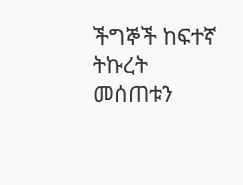ችግኞች ከፍተኛ ትኩረት መሰጠቱን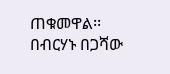ጠቁመዋል፡፡
በብርሃኑ በጋሻው